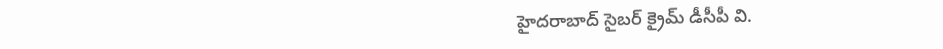హైదరాబాద్ సైబర్ క్రైమ్ డీసీపీ వి.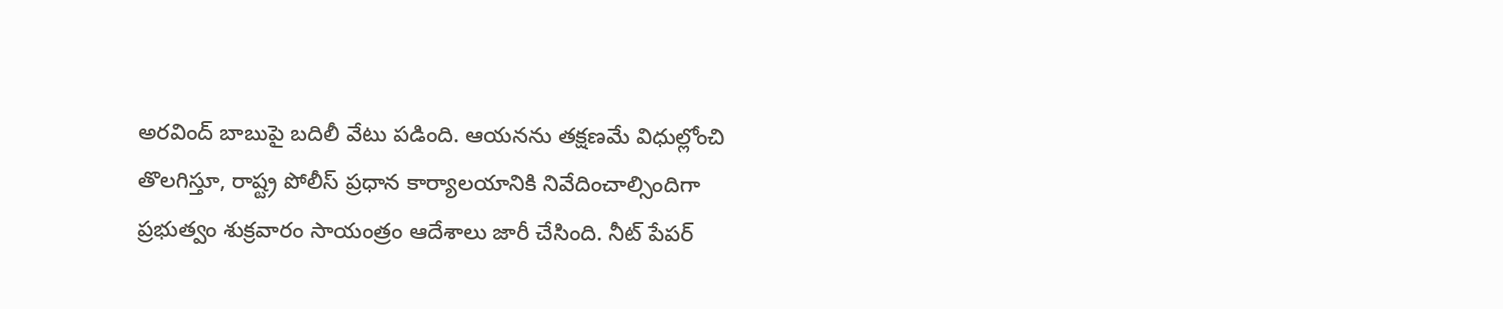అరవింద్ బాబుపై బదిలీ వేటు పడింది. ఆయనను తక్షణమే విధుల్లోంచి తొలగిస్తూ, రాష్ట్ర పోలీస్ ప్రధాన కార్యాలయానికి నివేదించాల్సిందిగా ప్రభుత్వం శుక్రవారం సాయంత్రం ఆదేశాలు జారీ చేసింది. నీట్ పేపర్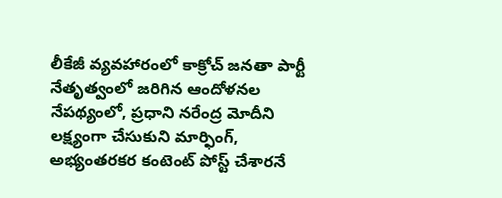లీకేజీ వ్యవహారంలో కాక్రోచ్ జనతా పార్టీ నేతృత్వంలో జరిగిన ఆందోళనల నేపథ్యంలో, ప్రధాని నరేంద్ర మోదీని లక్ష్యంగా చేసుకుని మార్ఫింగ్, అభ్యంతరకర కంటెంట్ పోస్ట్ చేశారనే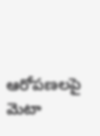ఆరోపణలపై మెటా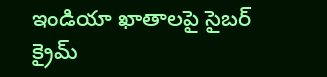ఇండియా ఖాతాలపై సైబర్ క్రైమ్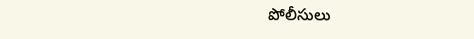పోలీసులు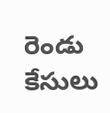రెండు కేసులు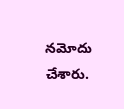నమోదు చేశారు.